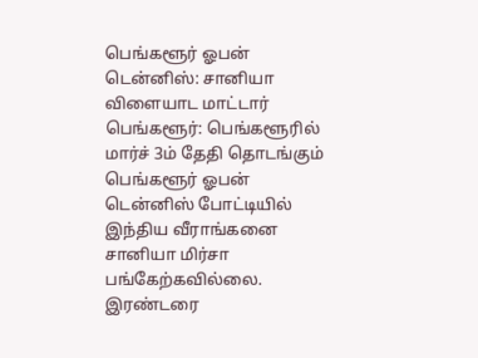பெங்களூர் ஓபன் டென்னிஸ்: சானியா விளையாட மாட்டார்
பெங்களூர்: பெங்களூரில் மார்ச் 3ம் தேதி தொடங்கும் பெங்களூர் ஓபன் டென்னிஸ் போட்டியில் இந்திய வீராங்கனை சானியா மிர்சா பங்கேற்கவில்லை.
இரண்டரை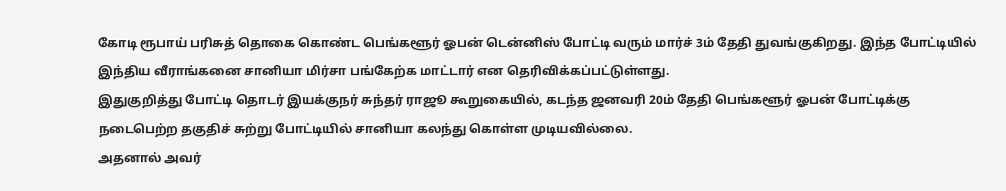கோடி ரூபாய் பரிசுத் தொகை கொண்ட பெங்களூர் ஓபன் டென்னிஸ் போட்டி வரும் மார்ச் 3ம் தேதி துவங்குகிறது. இந்த போட்டியில் இந்திய வீராங்கனை சானியா மிர்சா பங்கேற்க மாட்டார் என தெரிவிக்கப்பட்டுள்ளது.
இதுகுறித்து போட்டி தொடர் இயக்குநர் சுந்தர் ராஜூ கூறுகையில், கடந்த ஜனவரி 20ம் தேதி பெங்களூர் ஓபன் போட்டிக்கு நடைபெற்ற தகுதிச் சுற்று போட்டியில் சானியா கலந்து கொள்ள முடியவில்லை.
அதனால் அவர்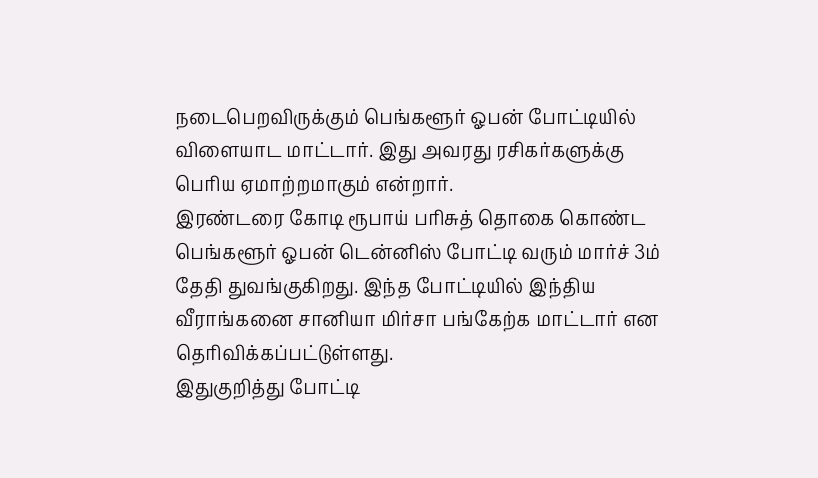நடைபெறவிருக்கும் பெங்களூர் ஓபன் போட்டியில் விளையாட மாட்டார். இது அவரது ரசிகர்களுக்கு பெரிய ஏமாற்றமாகும் என்றார்.
இரண்டரை கோடி ரூபாய் பரிசுத் தொகை கொண்ட பெங்களூர் ஓபன் டென்னிஸ் போட்டி வரும் மார்ச் 3ம் தேதி துவங்குகிறது. இந்த போட்டியில் இந்திய வீராங்கனை சானியா மிர்சா பங்கேற்க மாட்டார் என தெரிவிக்கப்பட்டுள்ளது.
இதுகுறித்து போட்டி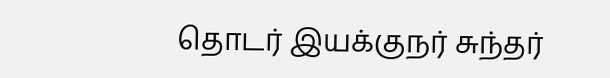தொடர் இயக்குநர் சுந்தர்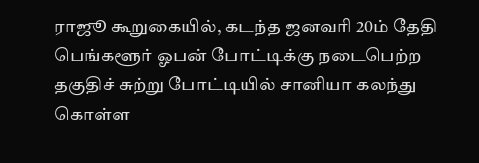ராஜூ கூறுகையில், கடந்த ஜனவரி 20ம் தேதி பெங்களூர் ஓபன் போட்டிக்கு நடைபெற்ற தகுதிச் சுற்று போட்டியில் சானியா கலந்து கொள்ள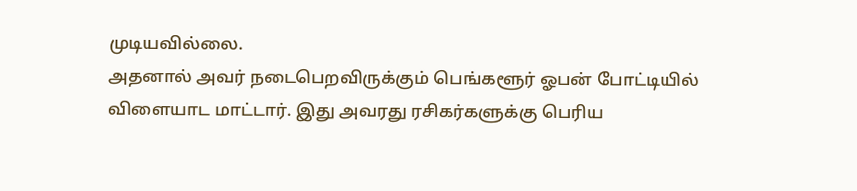முடியவில்லை.
அதனால் அவர் நடைபெறவிருக்கும் பெங்களூர் ஓபன் போட்டியில் விளையாட மாட்டார். இது அவரது ரசிகர்களுக்கு பெரிய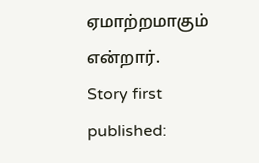ஏமாற்றமாகும் என்றார்.
Story first published: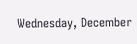Wednesday, December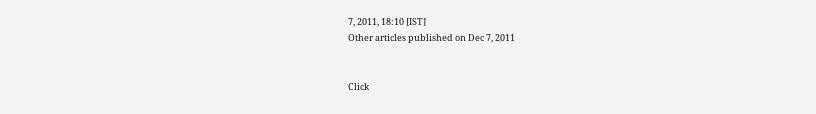7, 2011, 18:10 [IST]
Other articles published on Dec 7, 2011


Click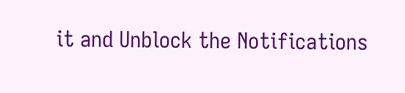it and Unblock the Notifications